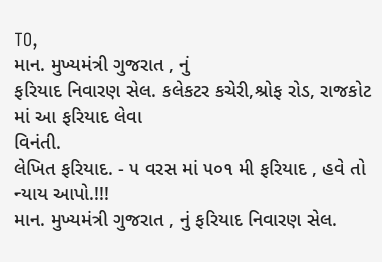TO,
માન. મુખ્યમંત્રી ગુજરાત , નું
ફરિયાદ નિવારણ સેલ. કલેકટર કચેરી,શ્રોફ રોડ, રાજકોટ માં આ ફરિયાદ લેવા
વિનંતી.
લેખિત ફરિયાદ. - ૫ વરસ માં ૫૦૧ મી ફરિયાદ , હવે તો ન્યાય આપો.!!!
માન. મુખ્યમંત્રી ગુજરાત , નું ફરિયાદ નિવારણ સેલ.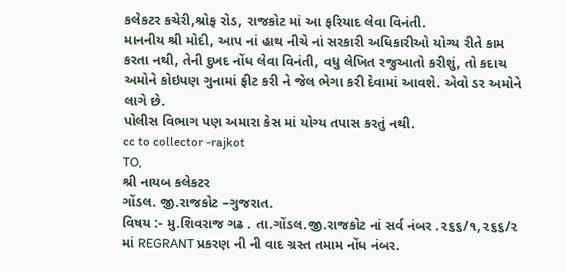કલેકટર કચેરી,શ્રોફ રોડ, રાજકોટ માં આ ફરિયાદ લેવા વિનંતી.
માનનીય શ્રી મોદી, આપ નાં હાથ નીચે નાં સરકારી અધિકારીઓ યોગ્ય રીતે કામ
કરતા નથી, તેની દુખદ નોંધ લેવા વિનંતી, વધુ લેખિત રજુઆતો કરીશું, તો કદાચ
અમોને કોઇપણ ગુનામાં ફીટ કરી ને જેલ ભેગા કરી દેવામાં આવશે. એવો ડર અમોને
લાગે છે.
પોલીસ વિભાગ પણ અમારા કેસ માં યોગ્ય તપાસ કરતું નથી.
cc to collector -rajkot
TO,
શ્રી નાયબ કલેકટર
ગોંડલ. જી.રાજકોટ –ગુજરાત.
વિષય :- મુ.શિવરાજ ગઢ . તા.ગોંડલ.જી.રાજકોટ નાં સર્વ નંબર .૨૬૬/૧,૨૬૬/૨
માં REGRANT પ્રકરણ ની ની વાદ ગ્રસ્ત તમામ નોંધ નંબર.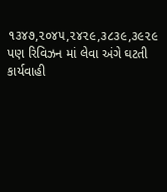૧૩૪૭,૨૦૪૫,૨૪૨૯,૩૮૩૯,૩૯૨૯ પણ રિવિઝન માં લેવા અંગે ઘટતી કાર્યવાહી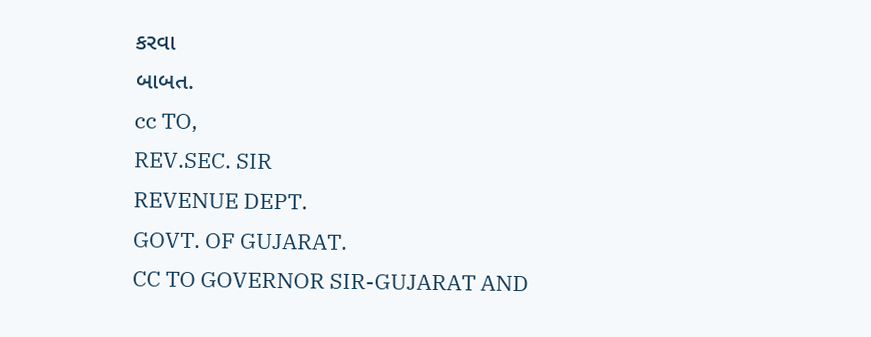કરવા
બાબત.
cc TO,
REV.SEC. SIR
REVENUE DEPT.
GOVT. OF GUJARAT.
CC TO GOVERNOR SIR-GUJARAT AND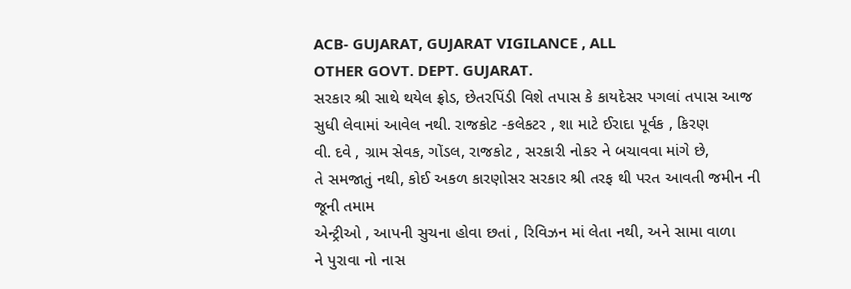ACB- GUJARAT, GUJARAT VIGILANCE , ALL
OTHER GOVT. DEPT. GUJARAT.
સરકાર શ્રી સાથે થયેલ ફ્રોડ, છેતરપિંડી વિશે તપાસ કે કાયદેસર પગલાં તપાસ આજ
સુધી લેવામાં આવેલ નથી. રાજકોટ -કલેકટર , શા માટે ઈરાદા પૂર્વક , કિરણ
વી. દવે , ગ્રામ સેવક, ગોંડલ, રાજકોટ , સરકારી નોકર ને બચાવવા માંગે છે,
તે સમજાતું નથી, કોઈ અકળ કારણોસર સરકાર શ્રી તરફ થી પરત આવતી જમીન ની
જૂની તમામ
એન્ટ્રીઓ , આપની સુચના હોવા છતાં , રિવિઝન માં લેતા નથી, અને સામા વાળા
ને પુરાવા નો નાસ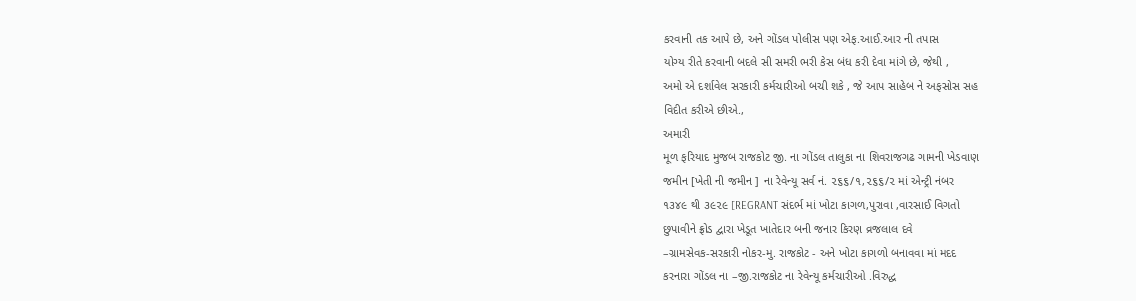કરવાની તક આપે છે, અને ગોંડલ પોલીસ પણ એફ.આઈ.આર ની તપાસ
યોગ્ય રીતે કરવાની બદલે સી સમરી ભરી કેસ બંધ કરી દેવા માંગે છે, જેથી ,
અમો એ દર્શાવેલ સરકારી કર્મચારીઓ બચી શકે , જે આપ સાહેબ ને અફસોસ સહ
વિદીત કરીએ છીએ.,
અમારી
મૂળ ફરિયાદ મુજબ રાજકોટ જી. ના ગોંડલ તાલુકા ના શિવરાજગઢ ગામની ખેડવાણ
જમીન [ખેતી ની જમીન ] ના રેવેન્યૂ સર્વ નં. ૨૬૬/૧,૨૬૬/૨ માં એન્ટ્રી નંબર
૧૩૪૯ થી ૩૯૨૯ [REGRANT સંદર્ભ માં ખોટા કાગળ,પુરાવા ,વારસાઈ વિગતો
છુપાવીને ફ્રોડ દ્વારા ખેડૂત ખાતેદાર બની જનાર કિરણ વ્રજલાલ દવે
–ગ્રામસેવક-સરકારી નોકર-મુ. રાજકોટ - અને ખોટા કાગળો બનાવવા માં મદદ
કરનારા ગોંડલ ના –જી.રાજકોટ ના રેવેન્યૂ કર્મચારીઓ .વિરુદ્ધ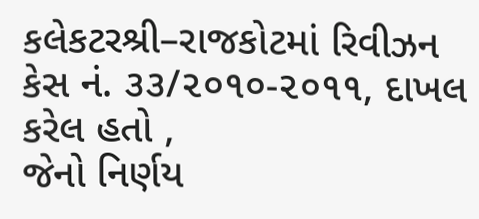કલેકટરશ્રી–રાજકોટમાં રિવીઝન કેસ નં. ૩૩/૨૦૧૦-૨૦૧૧, દાખલ કરેલ હતો ,
જેનો નિર્ણય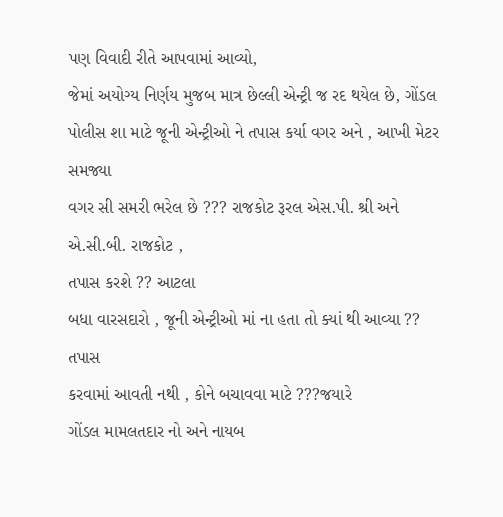પણ વિવાદી રીતે આપવામાં આવ્યો,
જેમાં અયોગ્ય નિર્ણય મુજબ માત્ર છેલ્લી એન્ટ્રી જ રદ થયેલ છે, ગોંડલ
પોલીસ શા માટે જૂની એન્ટ્રીઓ ને તપાસ કર્યા વગર અને , આખી મેટર સમજ્યા
વગર સી સમરી ભરેલ છે ??? રાજકોટ રૂરલ એસ.પી. શ્રી અને એ.સી.બી. રાજકોટ ,
તપાસ કરશે ?? આટલા
બધા વારસદારો , જૂની એન્ટ્રીઓ માં ના હતા તો ક્યાં થી આવ્યા ?? તપાસ
કરવામાં આવતી નથી , કોને બચાવવા માટે ???જયારે
ગોંડલ મામલતદાર નો અને નાયબ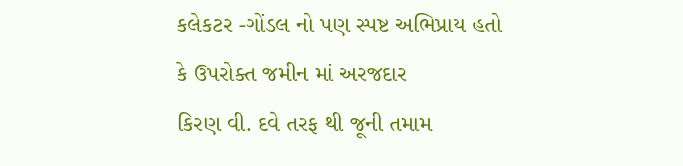કલેકટર -ગોંડલ નો પણ સ્પષ્ટ અભિપ્રાય હતો
કે ઉપરોક્ત જમીન માં અરજદાર
કિરણ વી. દવે તરફ થી જૂની તમામ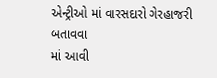એન્ટ્રીઓ માં વારસદારો ગેરહાજરી બતાવવા
માં આવી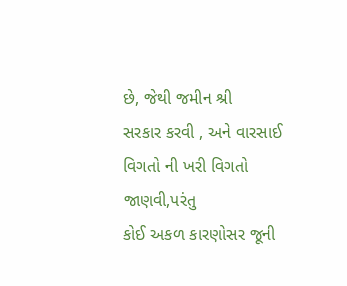છે, જેથી જમીન શ્રી
સરકાર કરવી , અને વારસાઈ વિગતો ની ખરી વિગતો જાણવી,પરંતુ
કોઈ અકળ કારણોસર જૂની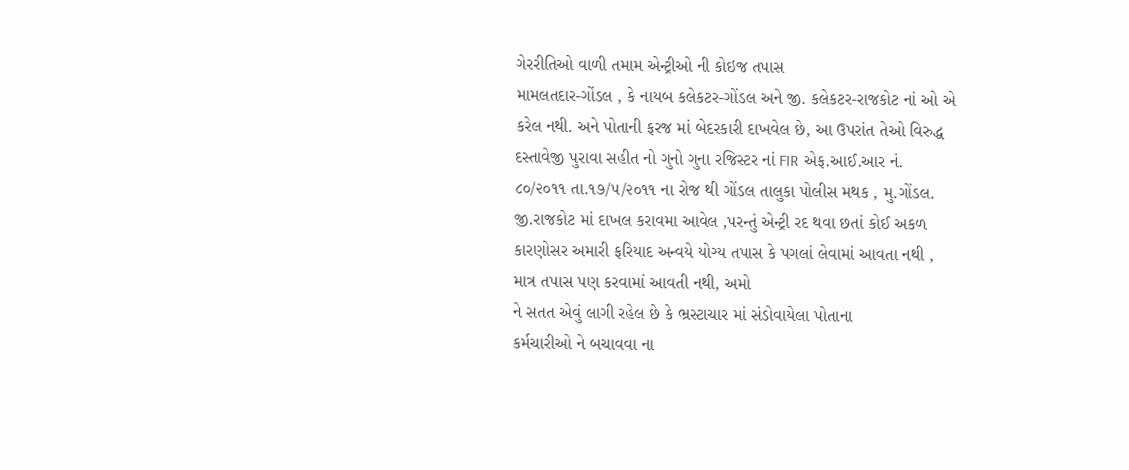ગેરરીતિઓ વાળી તમામ એન્ટ્રીઓ ની કોઇજ તપાસ
મામલતદાર-ગોંડલ , કે નાયબ કલેકટર-ગોંડલ અને જી. કલેકટર-રાજકોટ નાં ઓ એ
કરેલ નથી. અને પોતાની ફરજ માં બેદરકારી દાખવેલ છે, આ ઉપરાંત તેઓ વિરુદ્ધ
દસ્તાવેજી પુરાવા સહીત નો ગુનો ગુના રજિસ્ટર નાં FIR એફ.આઈ.આર નં.
૮૦/૨૦૧૧ તા.૧૭/૫/૨૦૧૧ ના રોજ થી ગોંડલ તાલુકા પોલીસ મથક , મુ.ગોંડલ.
જી.રાજકોટ માં દાખલ કરાવમા આવેલ ,પરન્તું એન્ટ્રી રદ થવા છતાં કોઈ અકળ
કારણોસર અમારી ફરિયાદ અન્વયે યોગ્ય તપાસ કે પગલાં લેવામાં આવતા નથી ,
માત્ર તપાસ પણ કરવામાં આવતી નથી, અમો
ને સતત એવું લાગી રહેલ છે કે ભ્રસ્ટાચાર માં સંડોવાયેલા પોતાના
કર્મચારીઓ ને બચાવવા ના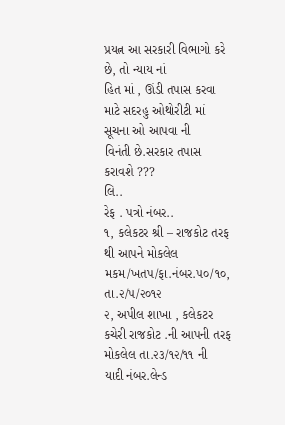પ્રયત્ન આ સરકારી વિભાગો કરે છે, તો ન્યાય નાં
હિત માં , ઊંડી તપાસ કરવા માટે સદરહુ ઓથોરીટી માં સૂચના ઓ આપવા ની
વિનંતી છે.સરકાર તપાસ કરાવશે ???
લિ..
રેફ . પત્રો નંબર..
૧, કલેકટર શ્રી – રાજકોટ તરફ થી આપને મોકલેલ મકમ/ખતપ/ફા.નંબર.૫૦/૧૦, તા.૨/૫/૨૦૧૨
૨, અપીલ શાખા , કલેકટર કચેરી રાજકોટ .ની આપની તરફ મોકલેલ તા.૨૩/૧૨/૧૧ ની
યાદી નંબર.લેન્ડ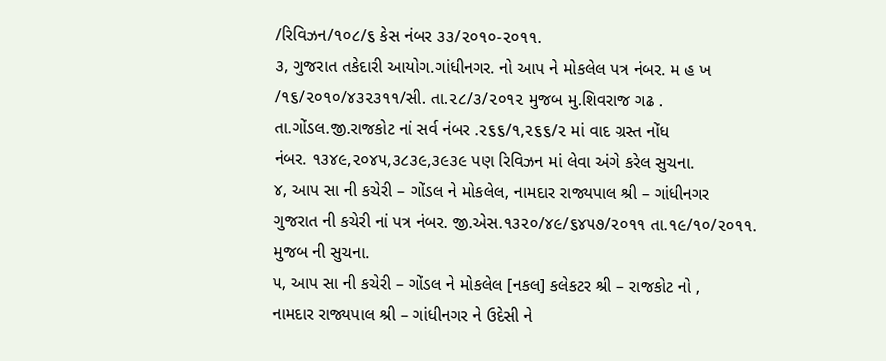/રિવિઝન/૧૦૮/૬ કેસ નંબર ૩૩/૨૦૧૦-૨૦૧૧.
૩, ગુજરાત તકેદારી આયોગ.ગાંધીનગર. નો આપ ને મોકલેલ પત્ર નંબર. મ હ ખ
/૧૬/૨૦૧૦/૪૩૨૩૧૧/સી. તા.૨૮/૩/૨૦૧૨ મુજબ મુ.શિવરાજ ગઢ .
તા.ગોંડલ.જી.રાજકોટ નાં સર્વ નંબર .૨૬૬/૧,૨૬૬/૨ માં વાદ ગ્રસ્ત નોંધ
નંબર. ૧૩૪૯,૨૦૪૫,૩૮૩૯,૩૯૩૯ પણ રિવિઝન માં લેવા અંગે કરેલ સુચના.
૪, આપ સા ની કચેરી – ગોંડલ ને મોકલેલ, નામદાર રાજ્યપાલ શ્રી – ગાંધીનગર
ગુજરાત ની કચેરી નાં પત્ર નંબર. જી.એસ.૧૩૨૦/૪૯/૬૪૫૭/૨૦૧૧ તા.૧૯/૧૦/૨૦૧૧.
મુજબ ની સુચના.
૫, આપ સા ની કચેરી – ગોંડલ ને મોકલેલ [નકલ] કલેકટર શ્રી – રાજકોટ નો ,
નામદાર રાજ્યપાલ શ્રી – ગાંધીનગર ને ઉદેસી ને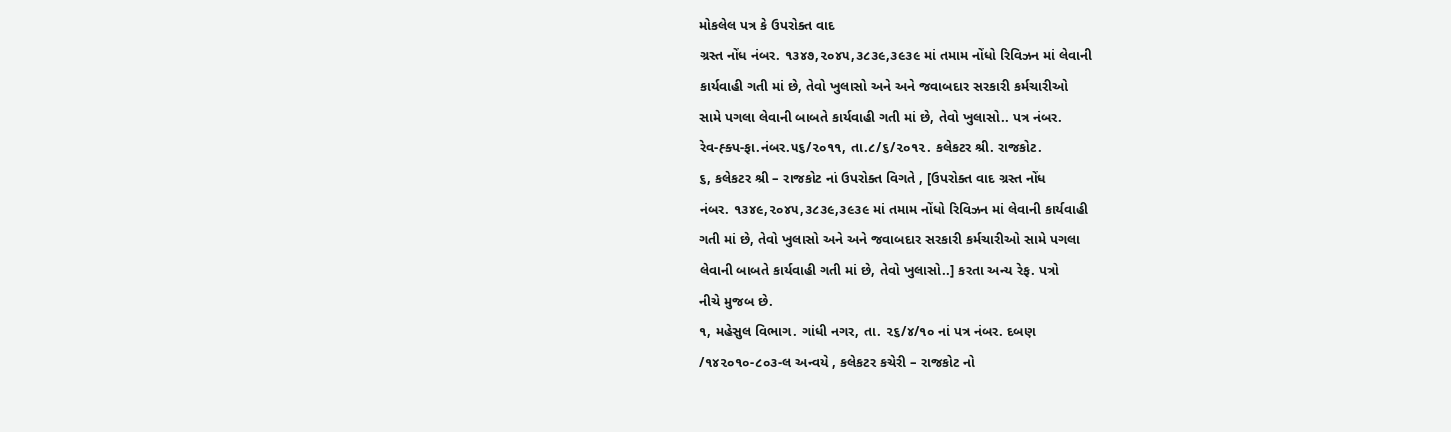મોકલેલ પત્ર કે ઉપરોક્ત વાદ
ગ્રસ્ત નોંધ નંબર. ૧૩૪૭,૨૦૪૫,૩૮૩૯,૩૯૩૯ માં તમામ નોંધો રિવિઝન માં લેવાની
કાર્યવાહી ગતી માં છે, તેવો ખુલાસો અને અને જવાબદાર સરકારી કર્મચારીઓ
સામે પગલા લેવાની બાબતે કાર્યવાહી ગતી માં છે, તેવો ખુલાસો.. પત્ર નંબર.
રેવ-હ્ક્પ-ફા.નંબર.૫૬/૨૦૧૧, તા.૮/૬/૨૦૧૨. કલેકટર શ્રી. રાજકોટ.
૬, કલેકટર શ્રી – રાજકોટ નાં ઉપરોક્ત વિગતે , [ઉપરોક્ત વાદ ગ્રસ્ત નોંધ
નંબર. ૧૩૪૯,૨૦૪૫,૩૮૩૯,૩૯૩૯ માં તમામ નોંધો રિવિઝન માં લેવાની કાર્યવાહી
ગતી માં છે, તેવો ખુલાસો અને અને જવાબદાર સરકારી કર્મચારીઓ સામે પગલા
લેવાની બાબતે કાર્યવાહી ગતી માં છે, તેવો ખુલાસો..] કરતા અન્ય રેફ. પત્રો
નીચે મુજબ છે.
૧, મહેસુલ વિભાગ. ગાંધી નગર, તા. ૨૬/૪/૧૦ નાં પત્ર નંબર. દબણ
/૧૪૨૦૧૦-૮૦૩-લ અન્વયે , કલેકટર કચેરી – રાજકોટ નો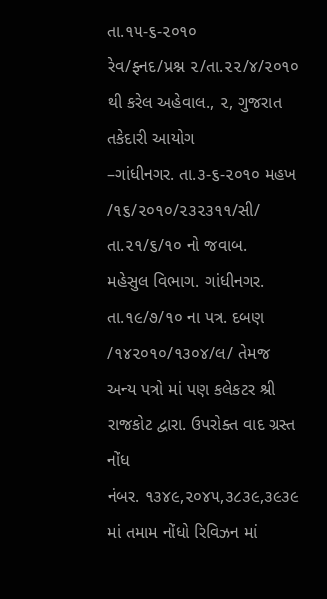તા.૧૫-૬-૨૦૧૦
રેવ/ફ્નદ/પ્રશ્ન ૨/તા.૨૨/૪/૨૦૧૦ થી કરેલ અહેવાલ., ૨, ગુજરાત તકેદારી આયોગ
–ગાંધીનગર. તા.૩-૬-૨૦૧૦ મહખ /૧૬/૨૦૧૦/૨૩૨૩૧૧/સી/ તા.૨૧/૬/૧૦ નો જવાબ.
મહેસુલ વિભાગ. ગાંધીનગર. તા.૧૯/૭/૧૦ ના પત્ર. દબણ /૧૪૨૦૧૦/૧૩૦૪/લ/ તેમજ
અન્ય પત્રો માં પણ કલેકટર શ્રી રાજકોટ દ્વારા. ઉપરોક્ત વાદ ગ્રસ્ત નોંધ
નંબર. ૧૩૪૯,૨૦૪૫,૩૮૩૯,૩૯૩૯ માં તમામ નોંધો રિવિઝન માં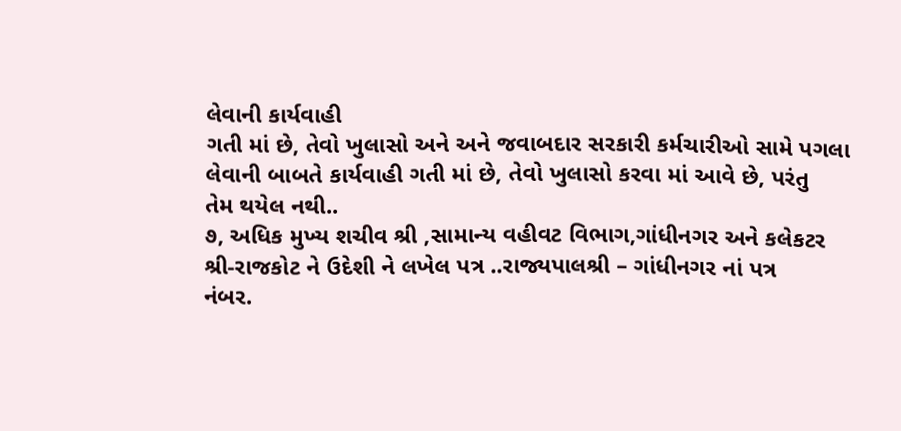લેવાની કાર્યવાહી
ગતી માં છે, તેવો ખુલાસો અને અને જવાબદાર સરકારી કર્મચારીઓ સામે પગલા
લેવાની બાબતે કાર્યવાહી ગતી માં છે, તેવો ખુલાસો કરવા માં આવે છે, પરંતુ
તેમ થયેલ નથી..
૭, અધિક મુખ્ય શચીવ શ્રી ,સામાન્ય વહીવટ વિભાગ,ગાંધીનગર અને કલેકટર
શ્રી-રાજકોટ ને ઉદેશી ને લખેલ પત્ર ..રાજ્યપાલશ્રી – ગાંધીનગર નાં પત્ર
નંબર.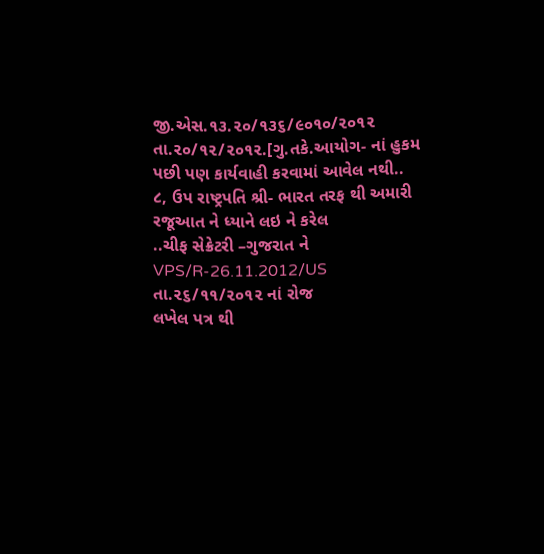જી.એસ.૧૩.૨૦/૧૩૬/૯૦૧૦/૨૦૧૨ તા.૨૦/૧૨/૨૦૧૨.[ગુ.તકે.આયોગ- નાં હુકમ
પછી પણ કાર્યવાહી કરવામાં આવેલ નથી..
૮, ઉપ રાષ્ટ્રપતિ શ્રી- ભારત તરફ થી અમારી રજૂઆત ને ધ્યાને લઇ ને કરેલ
..ચીફ સેક્રેટરી –ગુજરાત ને VPS/R-26.11.2012/US તા.૨૬/૧૧/૨૦૧૨ નાં રોજ
લખેલ પત્ર થી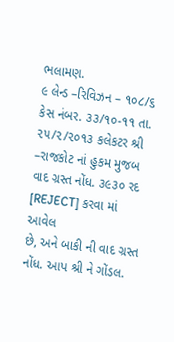ભલામણ.
૯ લેન્ડ –રિવિઝન – ૧૦૮/૬ કેસ નંબર. ૩૩/૧૦-૧૧ તા. ૨૫/૨/૨૦૧૩ કલેકટર શ્રી
–રાજકોટ નાં હુકમ મુજબ વાદ ગ્રસ્ત નોંધ. ૩૯૩૦ રદ [REJECT] કરવા માં આવેલ
છે, અને બાકી ની વાદ ગ્રસ્ત નોંધ. આપ શ્રી ને ગોંડલ.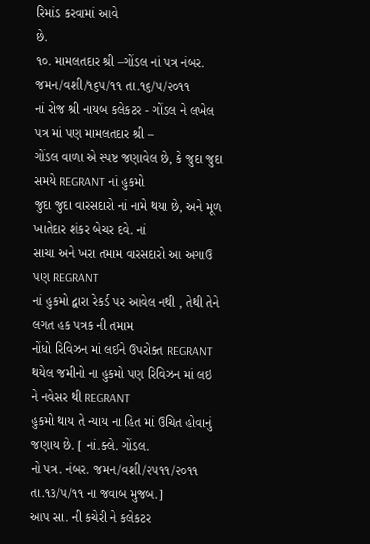રિમાંડ કરવામાં આવે
છે.
૧૦. મામલતદાર શ્રી –ગોંડલ નાં પત્ર નંબર. જમન/વશી/૧૬૫/૧૧ તા.૧૬/૫/૨૦૧૧
નાં રોજ શ્રી નાયબ કલેકટર - ગોંડલ ને લખેલ પત્ર માં પણ મામલતદાર શ્રી –
ગોંડલ વાળા એ સ્પષ્ટ જણાવેલ છે, કે જુદા જુદા સમયે REGRANT નાં હુકમો
જુદા જુદા વારસદારો નાં નામે થયા છે, અને મૂળ ખાતેદાર શંકર બેચર દવે. નાં
સાચા અને ખરા તમામ વારસદારો આ અગાઉ પણ REGRANT
નાં હુકમો દ્વારા રેકર્ડ પર આવેલ નથી , તેથી તેને લગત હક પત્રક ની તમામ
નોંધો રિવિઝન માં લઈને ઉપરોક્ત REGRANT
થયેલ જમીનો ના હુકમો પણ રિવિઝન માં લઇ ને નવેસર થી REGRANT
હુકમો થાય તે ન્યાય ના હિત માં ઉચિત હોવાનું જણાય છે. [ નાં.ક્લે. ગોંડલ.
નો પત્ર. નંબર. જમન/વશી/૨૫૧૧/૨૦૧૧ તા.૧૩/૫/૧૧ ના જવાબ મુજબ.]
આપ સા. ની કચેરી ને કલેકટર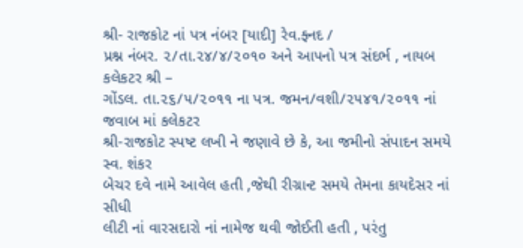શ્રી- રાજકોટ નાં પત્ર નંબર [યાદી] રેવ.ફ્નદ /
પ્રશ્ન નંબર. ૨/તા.૨૪/૪/૨૦૧૦ અને આપનો પત્ર સંદર્ભ , નાયબ કલેકટર શ્રી –
ગોંડલ. તા.૨૬/૫/૨૦૧૧ ના પત્ર. જમન/વશી/૨૫૪૧/૨૦૧૧ નાં જવાબ માં કલેકટર
શ્રી-રાજકોટ સ્પષ્ટ લખી ને જણાવે છે કે, આ જમીનો સંપાદન સમયે સ્વ. શંકર
બેચર દવે નામે આવેલ હતી ,જેથી રીગ્રાન્ટ સમયે તેમના કાયદેસર નાં સીધી
લીટી નાં વારસદારો નાં નામેજ થવી જોઈતી હતી , પરંતુ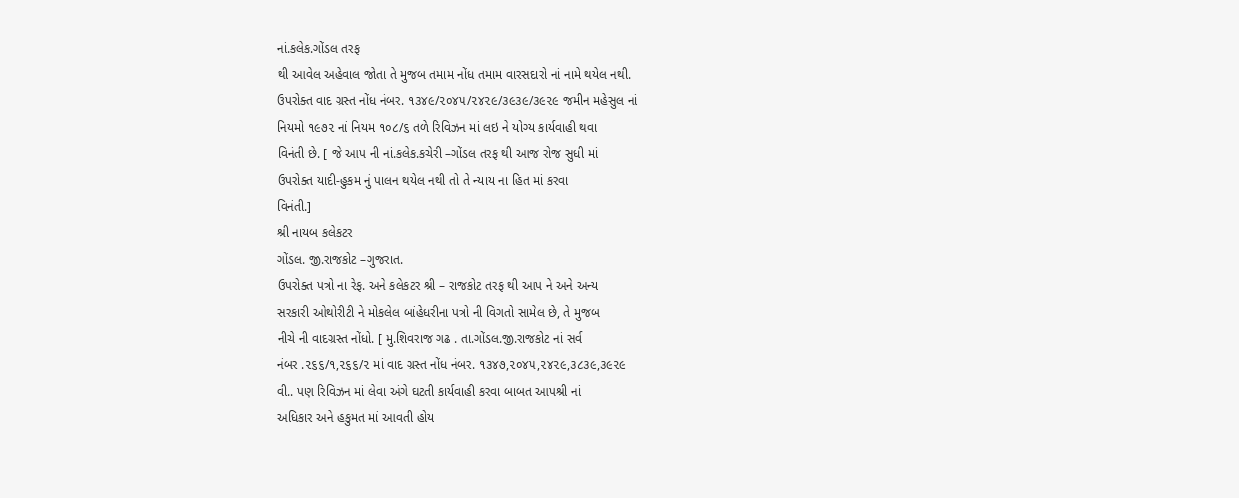નાં.કલેક.ગોંડલ તરફ
થી આવેલ અહેવાલ જોતા તે મુજબ તમામ નોંધ તમામ વારસદારો નાં નામે થયેલ નથી.
ઉપરોક્ત વાદ ગ્રસ્ત નોંધ નંબર. ૧૩૪૯/૨૦૪૫/૨૪૨૯/૩૯૩૯/૩૯૨૯ જમીન મહેસુલ નાં
નિયમો ૧૯૭૨ નાં નિયમ ૧૦૮/૬ તળે રિવિઝન માં લઇ ને યોગ્ય કાર્યવાહી થવા
વિનંતી છે. [ જે આપ ની નાં.કલેક.કચેરી –ગોંડલ તરફ થી આજ રોજ સુધી માં
ઉપરોક્ત યાદી-હુકમ નું પાલન થયેલ નથી તો તે ન્યાય ના હિત માં કરવા
વિનંતી.]
શ્રી નાયબ કલેકટર
ગોંડલ. જી.રાજકોટ –ગુજરાત.
ઉપરોક્ત પત્રો ના રેફ. અને કલેકટર શ્રી – રાજકોટ તરફ થી આપ ને અને અન્ય
સરકારી ઓથોરીટી ને મોકલેલ બાંહેધરીના પત્રો ની વિગતો સામેલ છે, તે મુજબ
નીચે ની વાદગ્રસ્ત નોંધો. [ મુ.શિવરાજ ગઢ . તા.ગોંડલ.જી.રાજકોટ નાં સર્વ
નંબર .૨૬૬/૧,૨૬૬/૨ માં વાદ ગ્રસ્ત નોંધ નંબર. ૧૩૪૭,૨૦૪૫,૨૪૨૯,૩૮૩૯,૩૯૨૯
વી.. પણ રિવિઝન માં લેવા અંગે ઘટતી કાર્યવાહી કરવા બાબત આપશ્રી નાં
અધિકાર અને હકુમત માં આવતી હોય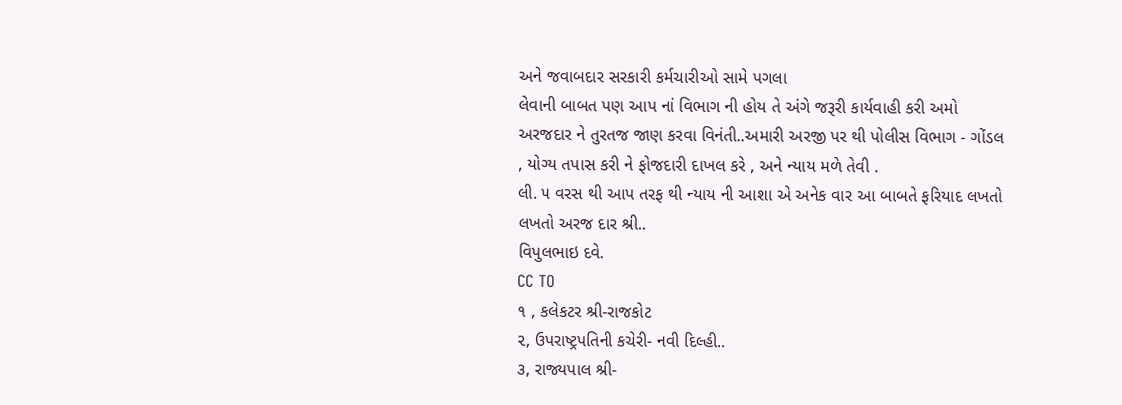અને જવાબદાર સરકારી કર્મચારીઓ સામે પગલા
લેવાની બાબત પણ આપ નાં વિભાગ ની હોય તે અંગે જરૂરી કાર્યવાહી કરી અમો
અરજદાર ને તુરતજ જાણ કરવા વિનંતી..અમારી અરજી પર થી પોલીસ વિભાગ - ગોંડલ
, યોગ્ય તપાસ કરી ને ફોજદારી દાખલ કરે , અને ન્યાય મળે તેવી .
લી. ૫ વરસ થી આપ તરફ થી ન્યાય ની આશા એ અનેક વાર આ બાબતે ફરિયાદ લખતો
લખતો અરજ દાર શ્રી..
વિપુલભાઇ દવે.
CC TO
૧ , કલેકટર શ્રી-રાજકોટ
૨, ઉપરાષ્ટ્રપતિની કચેરી- નવી દિલ્હી..
૩, રાજ્યપાલ શ્રી-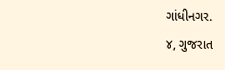ગાંધીનગર.
૪, ગુજરાત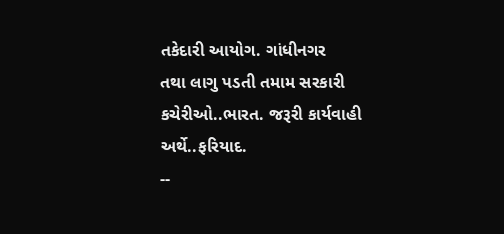તકેદારી આયોગ. ગાંધીનગર
તથા લાગુ પડતી તમામ સરકારી કચેરીઓ..ભારત. જરૂરી કાર્યવાહી અર્થે..ફરિયાદ.
--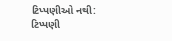ટિપ્પણીઓ નથી:
ટિપ્પણી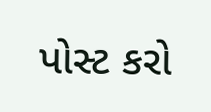પોસ્ટ કરો